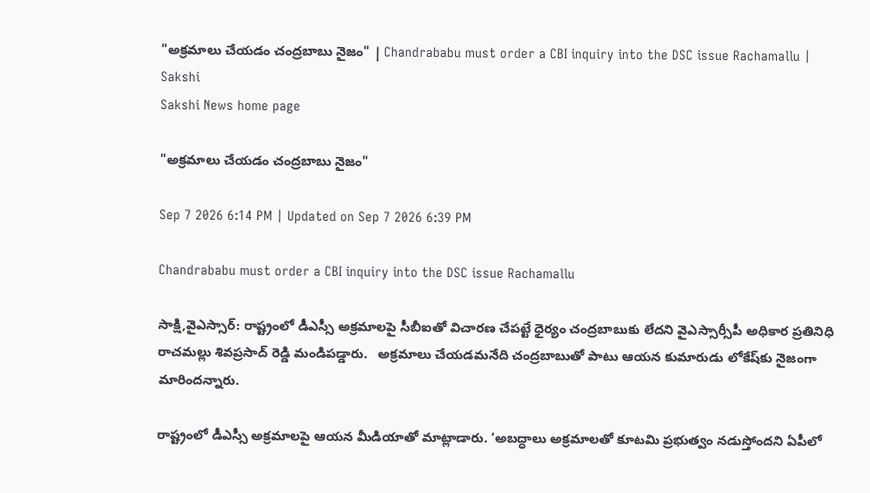"అక్రమాలు చేయడం చంద్రబాబు నైజం" | Chandrababu must order a CBI inquiry into the DSC issue Rachamallu | Sakshi
Sakshi News home page

"అక్రమాలు చేయడం చంద్రబాబు నైజం"

Sep 7 2026 6:14 PM | Updated on Sep 7 2026 6:39 PM

Chandrababu must order a CBI inquiry into the DSC issue Rachamallu

సాక్షి,వైఎస్సార్‌: రాష్ట్రంలో డీఎస్సీ అక్రమాలపై సీబీఐతో విచారణ చేపట్టే ధైర్యం చంద్రబాబుకు లేదని వైఎస్సార్సీపీ అధికార ప్రతినిధి రాచమల్లు శివప్రసాద్ రెడ్డి మండిపడ్డారు.   అక్రమాలు చేయడమనేది చంద్రబాబుతో పాటు ఆయన కుమారుడు లోకేష్‌కు నైజంగా మారిందన్నారు.

రాష్ట్రంలో డీఎస్సీ అక్రమాలపై ఆయన మీడియాతో మాట్లాడారు. ‘అబద్ధాలు అక్రమాలతో కూటమి ‍ప్రభుత్వం నడుస్తోందని ఏపీలో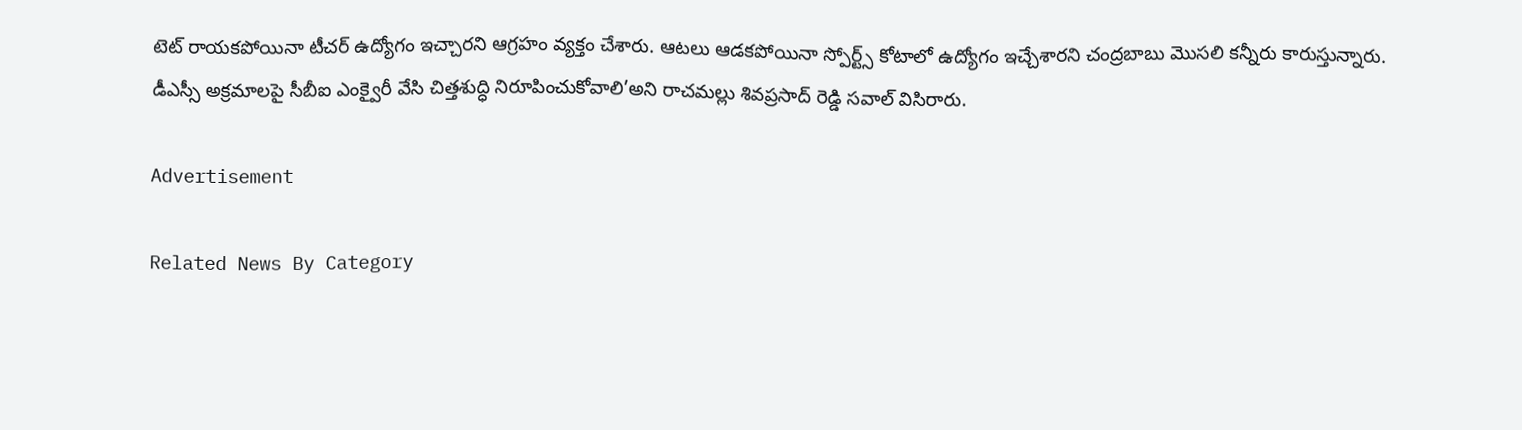టెట్‌ రాయకపోయినా టీచర్ ఉద్యోగం ఇచ్చారని ఆగ్రహం వ్యక్తం చేశారు. ఆటలు ఆడకపోయినా స్పోర్ట్స్ కోటాలో ఉద్యోగం ఇచ్చేశారని చంద్రబాబు మెుసలి కన్నీరు కారుస్తున్నారు. డీఎస్సీ అక్రమాలపై సీబీఐ ఎంక్వైరీ వేసి చిత్తశుద్ధి నిరూపించుకోవాలి’అని రాచమల్లు శివప్రసాద్‌ రెడ్డి సవాల్ విసిరారు.

Advertisement

Related News By Category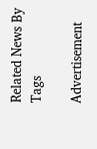Related News By Tags

Advertisement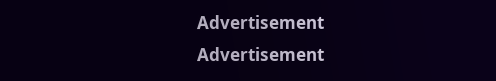Advertisement
Advertisement